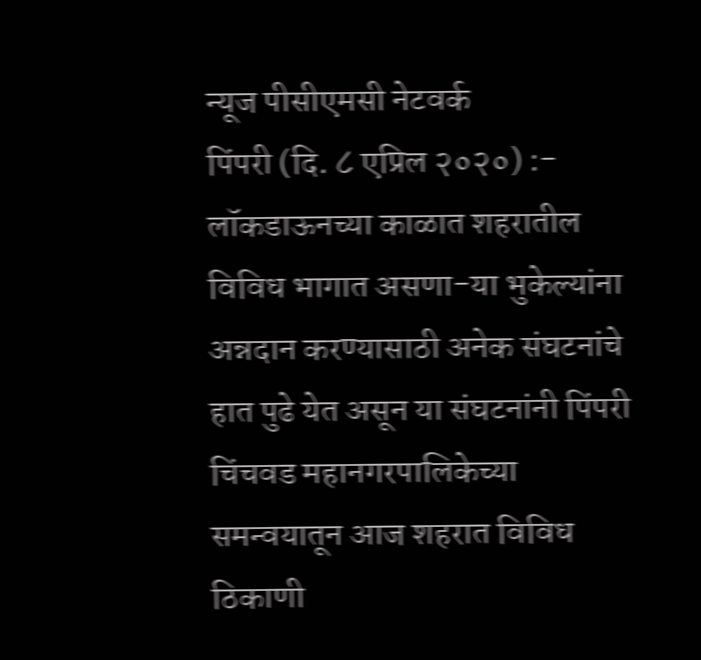न्यूज पीसीएमसी नेटवर्क
पिंपरी (दि. ८ एप्रिल २०२०) :- लॉकडाऊनच्या काळात शहरातील विविध भागात असणा-या भुकेल्यांना अन्नदान करण्यासाठी अनेक संघटनांचे हात पुढे येत असून या संघटनांनी पिंपरी चिंचवड महानगरपालिकेच्या समन्वयातून आज शहरात विविध ठिकाणी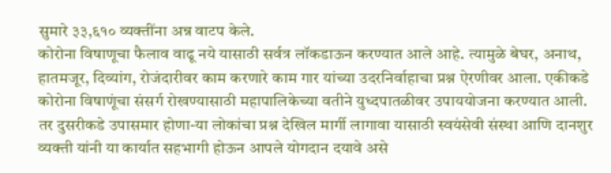सुमारे ३३,६१० व्यक्तींना अन्न वाटप केले.
कोरोना विषाणूचा फैलाव वाढू नये यासाठी सर्वत्र लॉकडाऊन करण्यात आले आहे. त्यामुळे बेघर, अनाथ, हातमजूर, दिव्यांग, रोजंदारीवर काम करणारे काम गार यांच्या उदरनिर्वाहाचा प्रश्न ऐरणीवर आला. एकीकडे कोरोना विषाणूंचा संसर्ग रोखण्यासाठी महापालिकेच्या वतीने युध्दपातळीवर उपाययोजना करण्यात आली. तर दुसरीकडे उपासमार होणा-या लोकांचा प्रश्न देखिल मार्गी लागावा यासाठी स्वयंसेवी संस्था आणि दानशुर व्यक्ती यांनी या कार्यात सहभागी होऊन आपले योगदान दयावे असे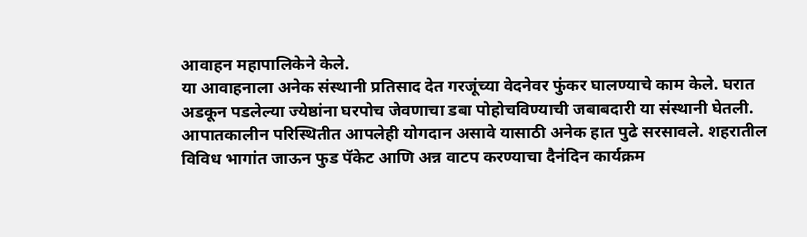आवाहन महापालिकेने केले.
या आवाहनाला अनेक संस्थानी प्रतिसाद देत गरजूंच्या वेदनेवर फुंकर घालण्याचे काम केले. घरात अडकून पडलेल्या ज्येष्ठांना घरपोच जेवणाचा डबा पोहोचविण्याची जबाबदारी या संस्थानी घेतली. आपातकालीन परिस्थितीत आपलेही योगदान असावे यासाठी अनेक हात पुढे सरसावले. शहरातील
विविध भागांत जाऊन फुड पॅकेट आणि अन्न वाटप करण्याचा दैनंदिन कार्यक्रम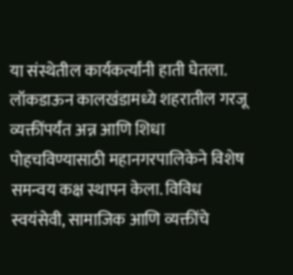या संस्थेतील कार्यकर्त्यांनी हाती घेतला.
लॉकडाऊन कालखंडामध्ये शहरातील गरजू व्यक्तींपर्यंत अन्न आणि शिधा पोहचविण्यासाठी महानगरपालिकेने विशेष समन्वय कक्ष स्थापन केला. विविध स्वयंसेवी, सामाजिक आणि व्यक्तींचे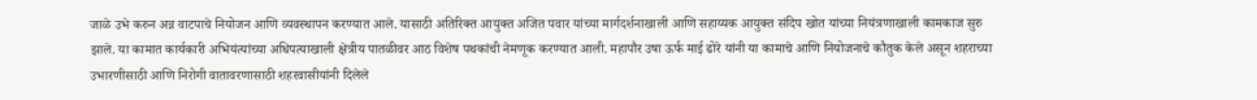जाळे उभे करुन अन्न वाटपाचे नियोजन आणि व्यवस्थापन करण्यात आले. यासाठी अतिरिक्त आयुक्त अजित पवार यांच्या मार्गदर्शनाखाली आणि सहाय्यक आयुक्त संदिप खोत यांच्या नियंत्रणाखाली कामकाज सुरु झाले. या कामात कार्यकारी अभियंत्यांच्या अधिपत्याखाली क्षेत्रीय पातळीवर आठ विशेष पथकांची नेमणूक करण्यात आली. महापौर उषा ऊर्फ माई ढोरे यांनी या कामाचे आणि नियोजनाचे कौतुक केले असून शहराच्या उभारणीसाठी आणि निरोगी वातावरणासाठी शहरवासीयांनी दिलेले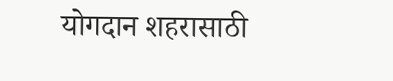योगदान शहरासाठी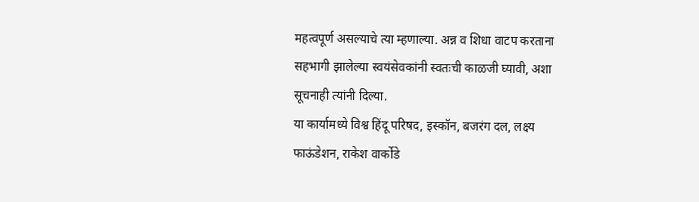महत्वपूर्ण असल्याचे त्या म्हणाल्या. अन्न व शिधा वाटप करताना सहभागी झालेल्या स्वयंसेवकांनी स्वतःची काळजी घ्यावी, अशा सूचनाही त्यांनी दिल्या.
या कार्यामध्ये विश्व हिंदू परिषद, इस्कॉन, बजरंग दल, लक्ष्य फाऊंडेशन, राकेश वार्कोडे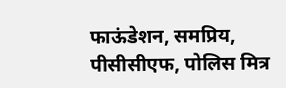फाऊंडेशन, समप्रिय, पीसीसीएफ, पोलिस मित्र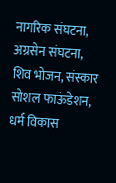नागरिक संघटना, अग्रसेन संघटना, शिव भोजन, संस्कार सोशल फाऊंडेशन, धर्म विकास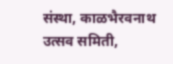संस्था, काळभैरवनाथ उत्सव समिती,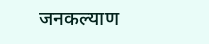जनकल्याण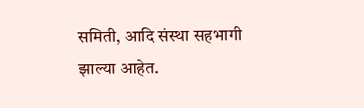समिती, आदि संस्था सहभागी
झाल्या आहेत.